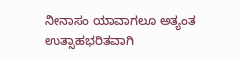ನೀನಾಸಂ ಯಾವಾಗಲೂ ಅತ್ಯಂತ ಉತ್ಸಾಹಭರಿತವಾಗಿ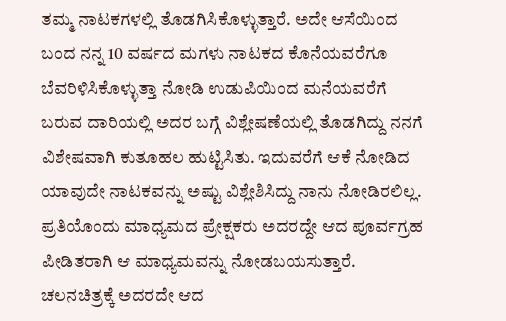ತಮ್ಮ ನಾಟಕಗಳಲ್ಲಿ ತೊಡಗಿಸಿಕೊಳ್ಳುತ್ತಾರೆ. ಅದೇ ಆಸೆಯಿಂದ ಬಂದ ನನ್ನ 10 ವರ್ಷದ ಮಗಳು ನಾಟಕದ ಕೊನೆಯವರೆಗೂ ಬೆವರಿಳಿಸಿಕೊಳ್ಳುತ್ತಾ ನೋಡಿ ಉಡುಪಿಯಿಂದ ಮನೆಯವರೆಗೆ ಬರುವ ದಾರಿಯಲ್ಲಿ ಅದರ ಬಗ್ಗೆ ವಿಶ್ಲೇಷಣೆಯಲ್ಲಿ ತೊಡಗಿದ್ದು ನನಗೆ ವಿಶೇಷವಾಗಿ ಕುತೂಹಲ ಹುಟ್ಟಿಸಿತು. ಇದುವರೆಗೆ ಆಕೆ ನೋಡಿದ ಯಾವುದೇ ನಾಟಕವನ್ನು ಅಷ್ಟು ವಿಶ್ಲೇಶಿಸಿದ್ದು ನಾನು ನೋಡಿರಲಿಲ್ಲ.
ಪ್ರತಿಯೊಂದು ಮಾಧ್ಯಮದ ಪ್ರೇಕ್ಷಕರು ಅದರದ್ದೇ ಆದ ಪೂರ್ವಗ್ರಹ ಪೀಡಿತರಾಗಿ ಆ ಮಾಧ್ಯಮವನ್ನು ನೋಡಬಯಸುತ್ತಾರೆ. ಚಲನಚಿತ್ರಕ್ಕೆ ಅದರದೇ ಆದ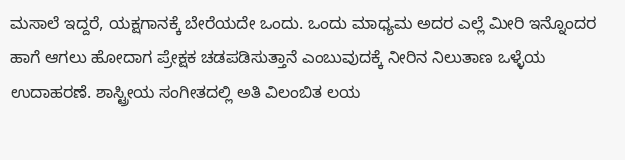ಮಸಾಲೆ ಇದ್ದರೆ, ಯಕ್ಷಗಾನಕ್ಕೆ ಬೇರೆಯದೇ ಒಂದು. ಒಂದು ಮಾಧ್ಯಮ ಅದರ ಎಲ್ಲೆ ಮೀರಿ ಇನ್ನೊಂದರ ಹಾಗೆ ಆಗಲು ಹೋದಾಗ ಪ್ರೇಕ್ಷಕ ಚಡಪಡಿಸುತ್ತಾನೆ ಎಂಬುವುದಕ್ಕೆ ನೀರಿನ ನಿಲುತಾಣ ಒಳ್ಳೆಯ ಉದಾಹರಣೆ. ಶಾಸ್ಟ್ರೀಯ ಸಂಗೀತದಲ್ಲಿ ಅತಿ ವಿಲಂಬಿತ ಲಯ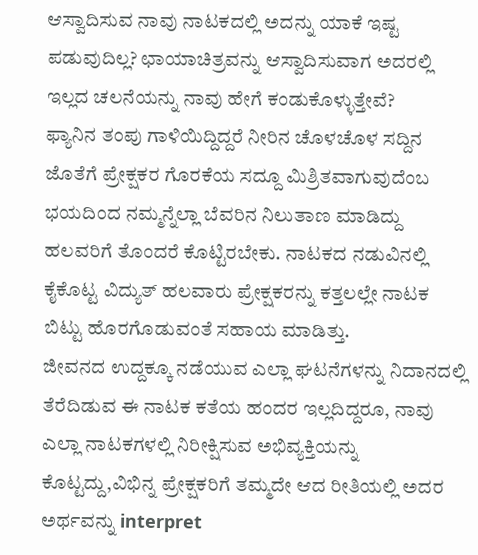ಆಸ್ವಾದಿಸುವ ನಾವು ನಾಟಕದಲ್ಲಿ ಅದನ್ನು ಯಾಕೆ ಇಷ್ಟ ಪಡುವುದಿಲ್ಲ? ಛಾಯಾಚಿತ್ರವನ್ನು ಆಸ್ವಾದಿಸುವಾಗ ಅದರಲ್ಲಿ ಇಲ್ಲದ ಚಲನೆಯನ್ನು ನಾವು ಹೇಗೆ ಕಂಡುಕೊಳ್ಳುತ್ತೇವೆ?
ಫ್ಯಾನಿನ ತಂಪು ಗಾಳಿಯಿದ್ದಿದ್ದರೆ ನೀರಿನ ಚೊಳಚೊಳ ಸದ್ದಿನ ಜೊತೆಗೆ ಪ್ರೇಕ್ಷಕರ ಗೊರಕೆಯ ಸದ್ದೂ ಮಿಶ್ರಿತವಾಗುವುದೆಂಬ ಭಯದಿಂದ ನಮ್ಮನ್ನೆಲ್ಲಾ ಬೆವರಿನ ನಿಲುತಾಣ ಮಾಡಿದ್ದು ಹಲವರಿಗೆ ತೊಂದರೆ ಕೊಟ್ಟಿರಬೇಕು. ನಾಟಕದ ನಡುವಿನಲ್ಲಿ ಕೈಕೊಟ್ಟ ವಿದ್ಯುತ್ ಹಲವಾರು ಪ್ರೇಕ್ಷಕರನ್ನು ಕತ್ತಲಲ್ಲೇ ನಾಟಕ ಬಿಟ್ಟು ಹೊರಗೊಡುವಂತೆ ಸಹಾಯ ಮಾಡಿತ್ತು.
ಜೀವನದ ಉದ್ದಕ್ಕೂ ನಡೆಯುವ ಎಲ್ಲಾ ಘಟನೆಗಳನ್ನು ನಿದಾನದಲ್ಲಿ ತೆರೆದಿಡುವ ಈ ನಾಟಕ ಕತೆಯ ಹಂದರ ಇಲ್ಲದಿದ್ದರೂ, ನಾವು ಎಲ್ಲಾ ನಾಟಕಗಳಲ್ಲಿ ನಿರೀಕ್ಷಿಸುವ ಅಭಿವ್ಯಕ್ತಿಯನ್ನು ಕೊಟ್ಟದ್ದು,ವಿಭಿನ್ನ ಪ್ರೇಕ್ಷಕರಿಗೆ ತಮ್ಮದೇ ಆದ ರೀತಿಯಲ್ಲಿ ಅದರ ಅರ್ಥವನ್ನು interpret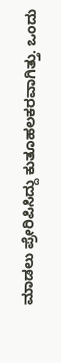ಮಾಡಲು ಪ್ರೇರಿಪಿಸಿದ್ದು ಕುತೂಹಲಕರವಾಗಿತ್ತು. ಒಂದು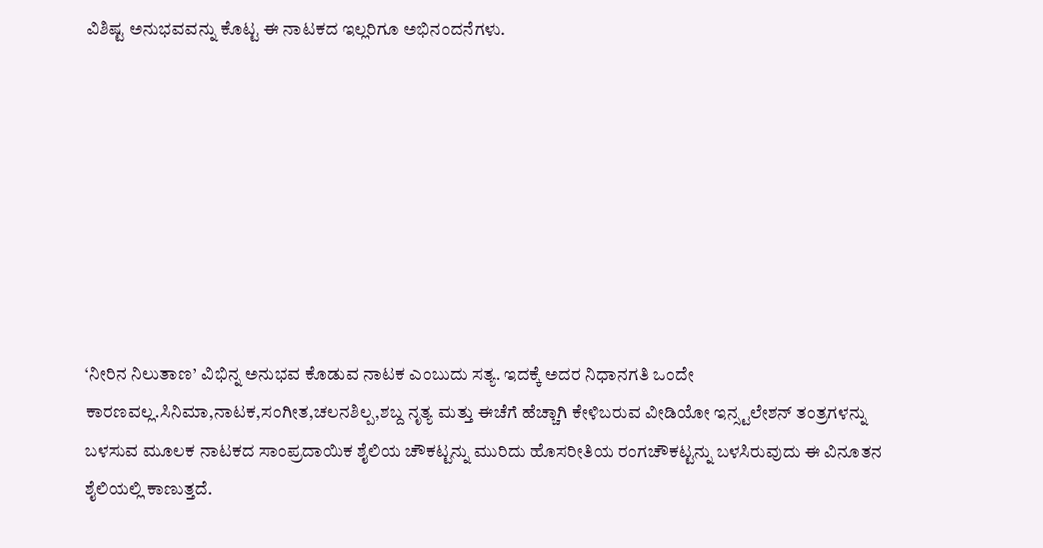ವಿಶಿಷ್ಟ ಅನುಭವವನ್ನು ಕೊಟ್ಟ ಈ ನಾಟಕದ ಇಲ್ಲರಿಗೂ ಅಭಿನಂದನೆಗಳು.








‘ನೀರಿನ ನಿಲುತಾಣ’ ವಿಭಿನ್ನ ಅನುಭವ ಕೊಡುವ ನಾಟಕ ಎಂಬುದು ಸತ್ಯ. ಇದಕ್ಕೆ ಅದರ ನಿಧಾನಗತಿ ಒಂದೇ ಕಾರಣವಲ್ಲ.ಸಿನಿಮಾ,ನಾಟಕ,ಸಂಗೀತ,ಚಲನಶಿಲ್ಪ,ಶಬ್ದ ನೃತ್ಯ ಮತ್ತು ಈಚೆಗೆ ಹೆಚ್ಚಾಗಿ ಕೇಳಿಬರುವ ವೀಡಿಯೋ ಇನ್ಸ್ಟಲೇಶನ್ ತಂತ್ರಗಳನ್ನು ಬಳಸುವ ಮೂಲಕ ನಾಟಕದ ಸಾಂಪ್ರದಾಯಿಕ ಶೈಲಿಯ ಚೌಕಟ್ಟನ್ನು ಮುರಿದು ಹೊಸರೀತಿಯ ರಂಗಚೌಕಟ್ಟನ್ನು ಬಳಸಿರುವುದು ಈ ವಿನೂತನ ಶೈಲಿಯಲ್ಲಿ ಕಾಣುತ್ತದೆ.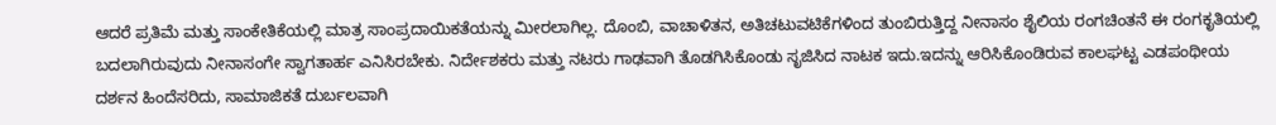ಆದರೆ ಪ್ರತಿಮೆ ಮತ್ತು ಸಾಂಕೇತಿಕೆಯಲ್ಲಿ ಮಾತ್ರ ಸಾಂಪ್ರದಾಯಿಕತೆಯನ್ನು ಮೀರಲಾಗಿಲ್ಲ. ದೊಂಬಿ, ವಾಚಾಳಿತನ, ಅತಿಚಟುವಟಿಕೆಗಳಿಂದ ತುಂಬಿರುತ್ತಿದ್ದ ನೀನಾಸಂ ಶೈಲಿಯ ರಂಗಚಿಂತನೆ ಈ ರಂಗಕೃತಿಯಲ್ಲಿ ಬದಲಾಗಿರುವುದು ನೀನಾಸಂಗೇ ಸ್ವಾಗತಾರ್ಹ ಎನಿಸಿರಬೇಕು. ನಿರ್ದೇಶಕರು ಮತ್ತು ನಟರು ಗಾಢವಾಗಿ ತೊಡಗಿಸಿಕೊಂಡು ಸೃಜಿಸಿದ ನಾಟಕ ಇದು.ಇದನ್ನು ಆರಿಸಿಕೊಂಡಿರುವ ಕಾಲಘಟ್ಟ ಎಡಪಂಥೀಯ ದರ್ಶನ ಹಿಂದೆಸರಿದು, ಸಾಮಾಜಿಕತೆ ದುರ್ಬಲವಾಗಿ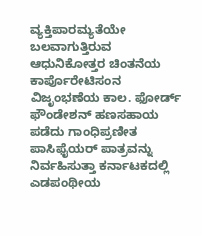ವ್ಯಕ್ತಿಪಾರಮ್ಯತೆಯೇ ಬಲವಾಗುತ್ತಿರುವ ಆಧುನಿಕೋತ್ತರ ಚಿಂತನೆಯ ಕಾರ್ಪೊರೇಟಿಸಂನ ವಿಜೃಂಭಣೆಯ ಕಾಲ. ಫೋರ್ಡ್ ಫೌಂಡೇಶನ್ ಹಣಸಹಾಯ ಪಡೆದು ಗಾಂಧಿಪ್ರಣೀತ ಪಾಸಿಫೈಯರ್ ಪಾತ್ರವನ್ನು ನಿರ್ವಹಿಸುತ್ತಾ ಕರ್ನಾಟಕದಲ್ಲಿ ಎಡಪಂಥೀಯ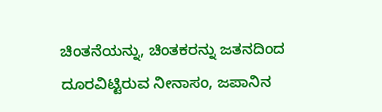ಚಿಂತನೆಯನ್ನು, ಚಿಂತಕರನ್ನು ಜತನದಿಂದ ದೂರವಿಟ್ಟಿರುವ ನೀನಾಸಂ, ಜಪಾನಿನ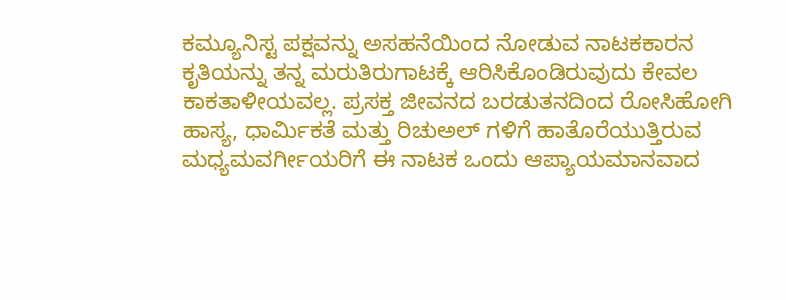ಕಮ್ಯೂನಿಸ್ಟ ಪಕ್ಷವನ್ನು ಅಸಹನೆಯಿಂದ ನೋಡುವ ನಾಟಕಕಾರನ ಕೃತಿಯನ್ನು ತನ್ನ ಮರುತಿರುಗಾಟಕ್ಕೆ ಆರಿಸಿಕೊಂಡಿರುವುದು ಕೇವಲ ಕಾಕತಾಳೀಯವಲ್ಲ. ಪ್ರಸಕ್ತ ಜೀವನದ ಬರಡುತನದಿಂದ ರೋಸಿಹೋಗಿ ಹಾಸ್ಯ, ಧಾರ್ಮಿಕತೆ ಮತ್ತು ರಿಚುಅಲ್ ಗಳಿಗೆ ಹಾತೊರೆಯುತ್ತಿರುವ ಮಧ್ಯಮವರ್ಗೀಯರಿಗೆ ಈ ನಾಟಕ ಒಂದು ಆಪ್ಯಾಯಮಾನವಾದ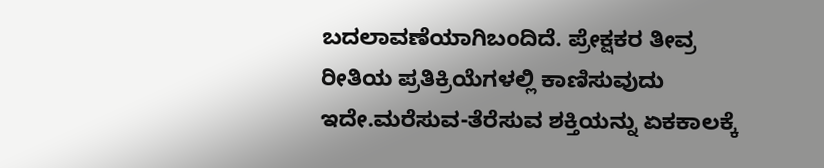ಬದಲಾವಣೆಯಾಗಿಬಂದಿದೆ. ಪ್ರೇಕ್ಷಕರ ತೀವ್ರ ರೀತಿಯ ಪ್ರತಿಕ್ರಿಯೆಗಳಲ್ಲಿ ಕಾಣಿಸುವುದು ಇದೇ.ಮರೆಸುವ-ತೆರೆಸುವ ಶಕ್ತಿಯನ್ನು ಏಕಕಾಲಕ್ಕೆ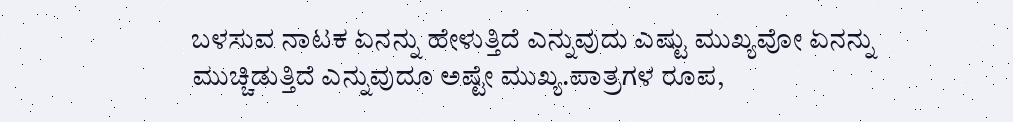ಬಳಸುವ ನಾಟಕ ಏನನ್ನು ಹೇಳುತ್ತಿದೆ ಎನ್ನುವುದು ಎಷ್ಟು ಮುಖ್ಯವೋ ಏನನ್ನು ಮುಚ್ಚಿಡುತ್ತಿದೆ ಎನ್ನುವುದೂ ಅಷ್ಟೇ ಮುಖ್ಯ.ಪಾತ್ರಗಳ ರೂಪ,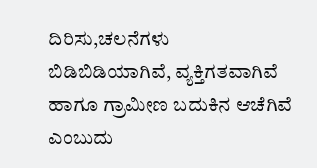ದಿರಿಸು,ಚಲನೆಗಳು ಬಿಡಿಬಿಡಿಯಾಗಿವೆ, ವ್ಯಕ್ತಿಗತವಾಗಿವೆ ಹಾಗೂ ಗ್ರಾಮೀಣ ಬದುಕಿನ ಆಚೆಗಿವೆ ಎಂಬುದು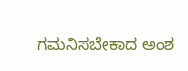ಗಮನಿಸಬೇಕಾದ ಅಂಶ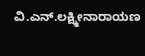ವಿ.ಎನ್.ಲಕ್ಷ್ಮೀನಾರಾಯಣ